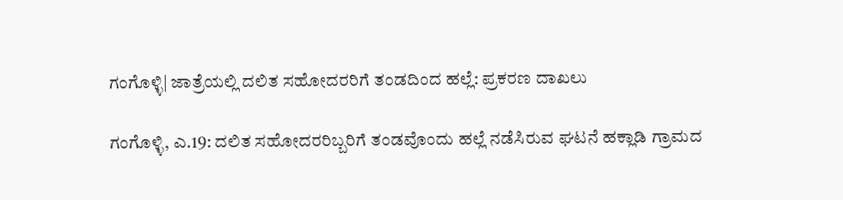ಗಂಗೊಳ್ಳಿ| ಜಾತ್ರೆಯಲ್ಲಿ ದಲಿತ ಸಹೋದರರಿಗೆ ತಂಡದಿಂದ ಹಲ್ಲೆ: ಪ್ರಕರಣ ದಾಖಲು

ಗಂಗೊಳ್ಳಿ, ಎ.19: ದಲಿತ ಸಹೋದರರಿಬ್ಬರಿಗೆ ತಂಡವೊಂದು ಹಲ್ಲೆ ನಡೆಸಿರುವ ಘಟನೆ ಹಕ್ಲಾಡಿ ಗ್ರಾಮದ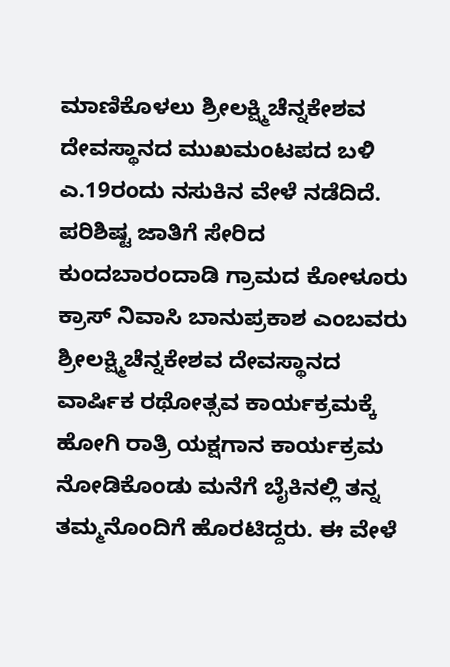ಮಾಣಿಕೊಳಲು ಶ್ರೀಲಕ್ಷ್ಮಿಚೆನ್ನಕೇಶವ ದೇವಸ್ಥಾನದ ಮುಖಮಂಟಪದ ಬಳಿ ಎ.19ರಂದು ನಸುಕಿನ ವೇಳೆ ನಡೆದಿದೆ.
ಪರಿಶಿಷ್ಟ ಜಾತಿಗೆ ಸೇರಿದ ಕುಂದಬಾರಂದಾಡಿ ಗ್ರಾಮದ ಕೋಳೂರು ಕ್ರಾಸ್ ನಿವಾಸಿ ಬಾನುಪ್ರಕಾಶ ಎಂಬವರು ಶ್ರೀಲಕ್ಷ್ಮಿಚೆನ್ನಕೇಶವ ದೇವಸ್ಥಾನದ ವಾರ್ಷಿಕ ರಥೋತ್ಸವ ಕಾರ್ಯಕ್ರಮಕ್ಕೆ ಹೋಗಿ ರಾತ್ರಿ ಯಕ್ಷಗಾನ ಕಾರ್ಯಕ್ರಮ ನೋಡಿಕೊಂಡು ಮನೆಗೆ ಬೈಕಿನಲ್ಲಿ ತನ್ನ ತಮ್ಮನೊಂದಿಗೆ ಹೊರಟಿದ್ದರು. ಈ ವೇಳೆ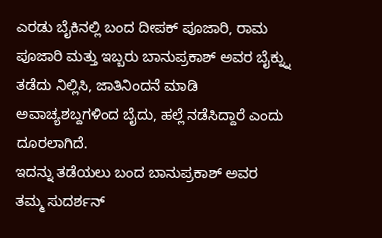ಎರಡು ಬೈಕಿನಲ್ಲಿ ಬಂದ ದೀಪಕ್ ಪೂಜಾರಿ, ರಾಮ ಪೂಜಾರಿ ಮತ್ತು ಇಬ್ಬರು ಬಾನುಪ್ರಕಾಶ್ ಅವರ ಬೈಕ್ನ್ನು ತಡೆದು ನಿಲ್ಲಿಸಿ, ಜಾತಿನಿಂದನೆ ಮಾಡಿ ಅವಾಚ್ಯಶಬ್ದಗಳಿಂದ ಬೈದು, ಹಲ್ಲೆ ನಡೆಸಿದ್ದಾರೆ ಎಂದು ದೂರಲಾಗಿದೆ.
ಇದನ್ನು ತಡೆಯಲು ಬಂದ ಬಾನುಪ್ರಕಾಶ್ ಅವರ ತಮ್ಮ ಸುದರ್ಶನ್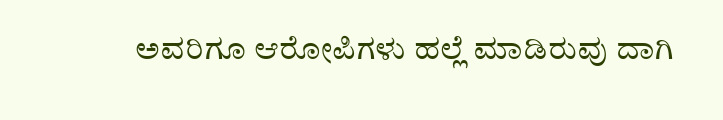ಅವರಿಗೂ ಆರೋಪಿಗಳು ಹಲ್ಲೆ ಮಾಡಿರುವು ದಾಗಿ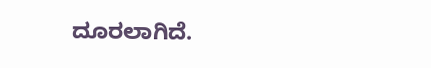ದೂರಲಾಗಿದೆ.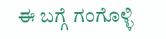ಈ ಬಗ್ಗೆ ಗಂಗೊಳ್ಳಿ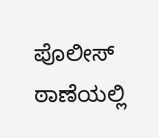ಪೊಲೀಸ್ ಠಾಣೆಯಲ್ಲಿ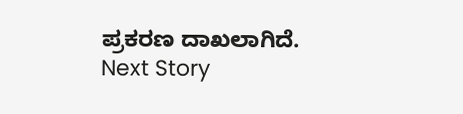ಪ್ರಕರಣ ದಾಖಲಾಗಿದೆ.
Next Story